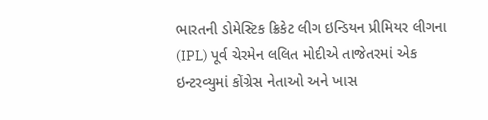ભારતની ડોમેસ્ટિક ક્રિકેટ લીગ ઇન્ડિયન પ્રીમિયર લીગના (IPL) પૂર્વ ચેરમેન લલિત મોદીએ તાજેતરમાં એક ઇન્ટરવ્યુમાં કોંગ્રેસ નેતાઓ અને ખાસ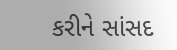કરીને સાંસદ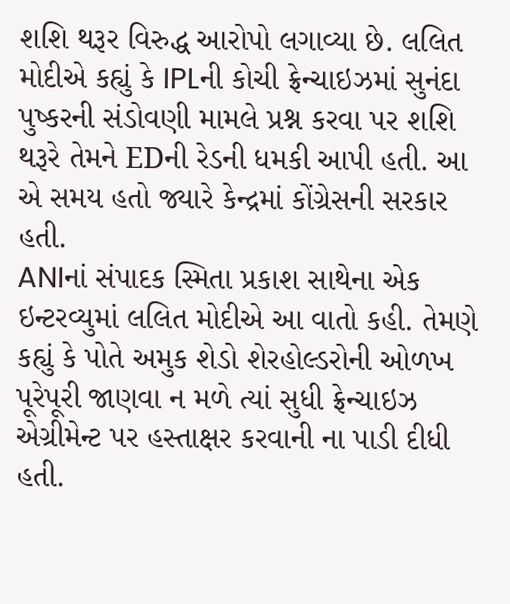શશિ થરૂર વિરુદ્ધ આરોપો લગાવ્યા છે. લલિત મોદીએ કહ્યું કે IPLની કોચી ફ્રેન્ચાઇઝમાં સુનંદા પુષ્કરની સંડોવણી મામલે પ્રશ્ન કરવા પર શશિ થરૂરે તેમને EDની રેડની ધમકી આપી હતી. આ એ સમય હતો જ્યારે કેન્દ્રમાં કોંગ્રેસની સરકાર હતી.
ANIનાં સંપાદક સ્મિતા પ્રકાશ સાથેના એક ઇન્ટરવ્યુમાં લલિત મોદીએ આ વાતો કહી. તેમણે કહ્યું કે પોતે અમુક શેડો શેરહોલ્ડરોની ઓળખ પૂરેપૂરી જાણવા ન મળે ત્યાં સુધી ફ્રેન્ચાઇઝ એગ્રીમેન્ટ પર હસ્તાક્ષર કરવાની ના પાડી દીધી હતી.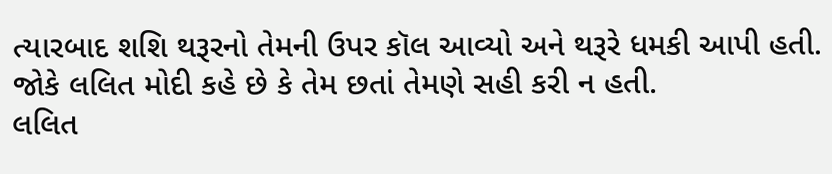ત્યારબાદ શશિ થરૂરનો તેમની ઉપર કૉલ આવ્યો અને થરૂરે ધમકી આપી હતી. જોકે લલિત મોદી કહે છે કે તેમ છતાં તેમણે સહી કરી ન હતી.
લલિત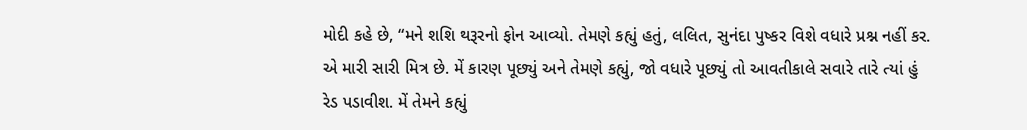મોદી કહે છે, “મને શશિ થરૂરનો ફોન આવ્યો. તેમણે કહ્યું હતું, લલિત, સુનંદા પુષ્કર વિશે વધારે પ્રશ્ન નહીં કર. એ મારી સારી મિત્ર છે. મેં કારણ પૂછ્યું અને તેમણે કહ્યું, જો વધારે પૂછ્યું તો આવતીકાલે સવારે તારે ત્યાં હું રેડ પડાવીશ. મેં તેમને કહ્યું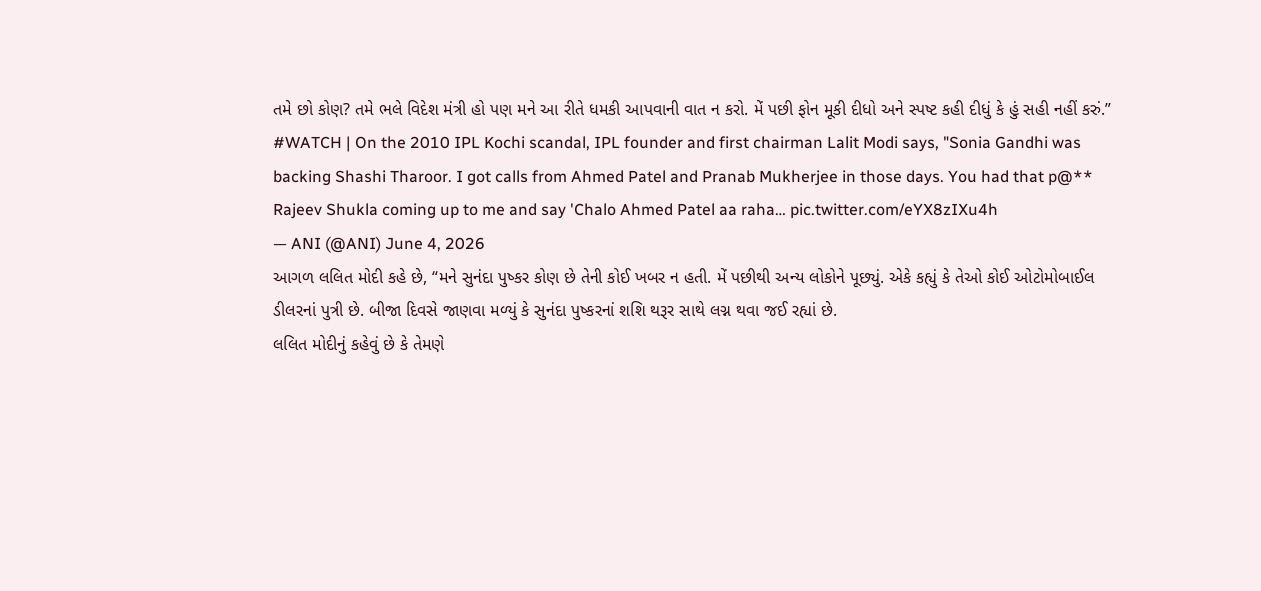તમે છો કોણ? તમે ભલે વિદેશ મંત્રી હો પણ મને આ રીતે ધમકી આપવાની વાત ન કરો. મેં પછી ફોન મૂકી દીધો અને સ્પષ્ટ કહી દીધું કે હું સહી નહીં કરું.”
#WATCH | On the 2010 IPL Kochi scandal, IPL founder and first chairman Lalit Modi says, "Sonia Gandhi was backing Shashi Tharoor. I got calls from Ahmed Patel and Pranab Mukherjee in those days. You had that p@** Rajeev Shukla coming up to me and say 'Chalo Ahmed Patel aa raha… pic.twitter.com/eYX8zIXu4h
— ANI (@ANI) June 4, 2026
આગળ લલિત મોદી કહે છે, “મને સુનંદા પુષ્કર કોણ છે તેની કોઈ ખબર ન હતી. મેં પછીથી અન્ય લોકોને પૂછ્યું. એકે કહ્યું કે તેઓ કોઈ ઓટોમોબાઈલ ડીલરનાં પુત્રી છે. બીજા દિવસે જાણવા મળ્યું કે સુનંદા પુષ્કરનાં શશિ થરૂર સાથે લગ્ન થવા જઈ રહ્યાં છે.
લલિત મોદીનું કહેવું છે કે તેમણે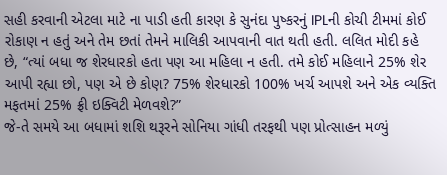સહી કરવાની એટલા માટે ના પાડી હતી કારણ કે સુનંદા પુષ્કરનું IPLની કોચી ટીમમાં કોઈ રોકાણ ન હતું અને તેમ છતાં તેમને માલિકી આપવાની વાત થતી હતી. લલિત મોદી કહે છે, “ત્યાં બધા જ શેરધારકો હતા પણ આ મહિલા ન હતી. તમે કોઈ મહિલાને 25% શેર આપી રહ્યા છો, પણ એ છે કોણ? 75% શેરધારકો 100% ખર્ચ આપશે અને એક વ્યક્તિ મફતમાં 25% ફ્રી ઇક્વિટી મેળવશે?”
જે-તે સમયે આ બધામાં શશિ થરૂરને સોનિયા ગાંધી તરફથી પણ પ્રોત્સાહન મળ્યું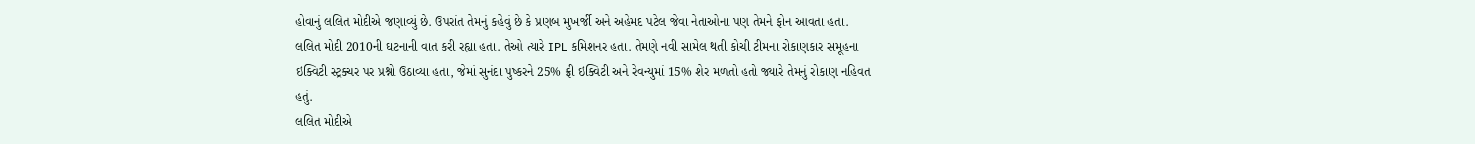હોવાનું લલિત મોદીએ જણાવ્યું છે. ઉપરાંત તેમનું કહેવું છે કે પ્રણબ મુખર્જી અને અહેમદ પટેલ જેવા નેતાઓના પણ તેમને ફોન આવતા હતા.
લલિત મોદી 2010ની ઘટનાની વાત કરી રહ્યા હતા. તેઓ ત્યારે IPL કમિશનર હતા. તેમણે નવી સામેલ થતી કોચી ટીમના રોકાણકાર સમૂહના ઇક્વિટી સ્ટ્રક્ચર પર પ્રશ્નો ઉઠાવ્યા હતા, જેમાં સુનંદા પુષ્કરને 25% ફ્રી ઇક્વિટી અને રેવન્યુમાં 15% શેર મળતો હતો જ્યારે તેમનું રોકાણ નહિવત હતું.
લલિત મોદીએ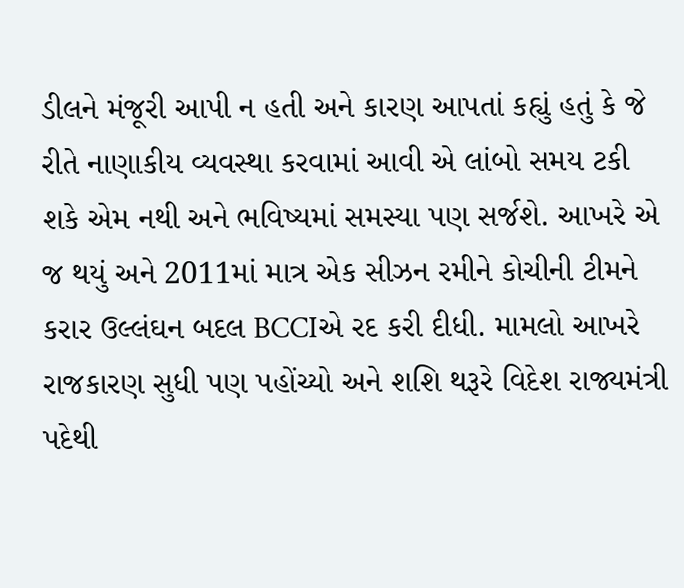ડીલને મંજૂરી આપી ન હતી અને કારણ આપતાં કહ્યું હતું કે જે રીતે નાણાકીય વ્યવસ્થા કરવામાં આવી એ લાંબો સમય ટકી શકે એમ નથી અને ભવિષ્યમાં સમસ્યા પણ સર્જશે. આખરે એ જ થયું અને 2011માં માત્ર એક સીઝન રમીને કોચીની ટીમને કરાર ઉલ્લંઘન બદલ BCCIએ રદ કરી દીધી. મામલો આખરે રાજકારણ સુધી પણ પહોંચ્યો અને શશિ થરૂરે વિદેશ રાજ્યમંત્રી પદેથી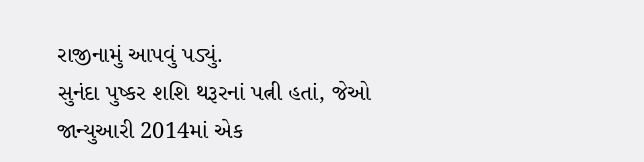રાજીનામું આપવું પડ્યું.
સુનંદા પુષ્કર શશિ થરૂરનાં પત્ની હતાં, જેઓ જાન્યુઆરી 2014માં એક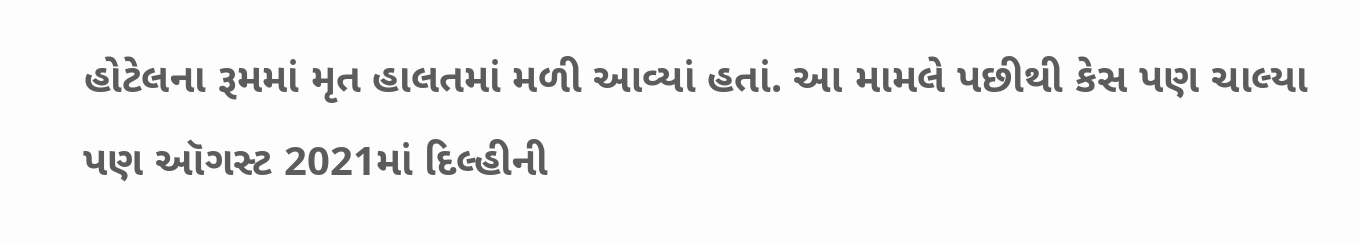હોટેલના રૂમમાં મૃત હાલતમાં મળી આવ્યાં હતાં. આ મામલે પછીથી કેસ પણ ચાલ્યા પણ ઑગસ્ટ 2021માં દિલ્હીની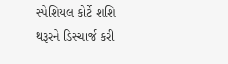સ્પેશિયલ કોર્ટે શશિ થરૂરને ડિસ્ચાર્જ કરી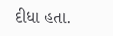દીધા હતા.